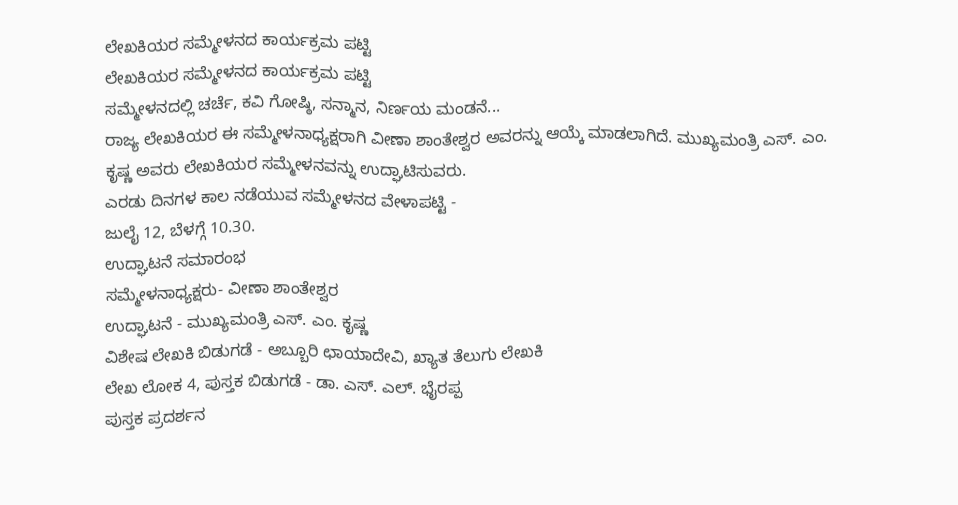ಲೇಖಕಿಯರ ಸಮ್ಮೇಳನದ ಕಾರ್ಯಕ್ರಮ ಪಟ್ಟಿ
ಲೇಖಕಿಯರ ಸಮ್ಮೇಳನದ ಕಾರ್ಯಕ್ರಮ ಪಟ್ಟಿ
ಸಮ್ಮೇಳನದಲ್ಲಿ ಚರ್ಚೆ, ಕವಿ ಗೋಷ್ಠಿ, ಸನ್ಮಾನ, ನಿರ್ಣಯ ಮಂಡನೆ...
ರಾಜ್ಯ ಲೇಖಕಿಯರ ಈ ಸಮ್ಮೇಳನಾಧ್ಯಕ್ಷರಾಗಿ ವೀಣಾ ಶಾಂತೇಶ್ವರ ಅವರನ್ನು ಆಯ್ಕೆ ಮಾಡಲಾಗಿದೆ. ಮುಖ್ಯಮಂತ್ರಿ ಎಸ್. ಎಂ. ಕೃಷ್ಣ ಅವರು ಲೇಖಕಿಯರ ಸಮ್ಮೇಳನವನ್ನು ಉದ್ಘಾಟಿಸುವರು.
ಎರಡು ದಿನಗಳ ಕಾಲ ನಡೆಯುವ ಸಮ್ಮೇಳನದ ವೇಳಾಪಟ್ಟಿ -
ಜುಲೈ 12, ಬೆಳಗ್ಗೆ 10.30.
ಉದ್ಘಾಟನೆ ಸಮಾರಂಭ
ಸಮ್ಮೇಳನಾಧ್ಯಕ್ಷರು- ವೀಣಾ ಶಾಂತೇಶ್ವರ
ಉದ್ಘಾಟನೆ - ಮುಖ್ಯಮಂತ್ರಿ ಎಸ್. ಎಂ. ಕೃಷ್ಣ
ವಿಶೇಷ ಲೇಖಕಿ ಬಿಡುಗಡೆ - ಅಬ್ಬೂರಿ ಛಾಯಾದೇವಿ, ಖ್ಯಾತ ತೆಲುಗು ಲೇಖಕಿ
ಲೇಖ ಲೋಕ 4, ಪುಸ್ತಕ ಬಿಡುಗಡೆ - ಡಾ. ಎಸ್. ಎಲ್. ಭೈರಪ್ಪ
ಪುಸ್ತಕ ಪ್ರದರ್ಶನ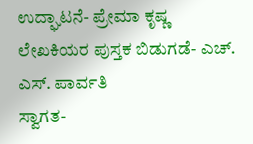ಉದ್ಘಾಟನೆ- ಪ್ರೇಮಾ ಕೃಷ್ಣ
ಲೇಖಕಿಯರ ಪುಸ್ತಕ ಬಿಡುಗಡೆ- ಎಚ್. ಎಸ್. ಪಾರ್ವತಿ
ಸ್ವಾಗತ-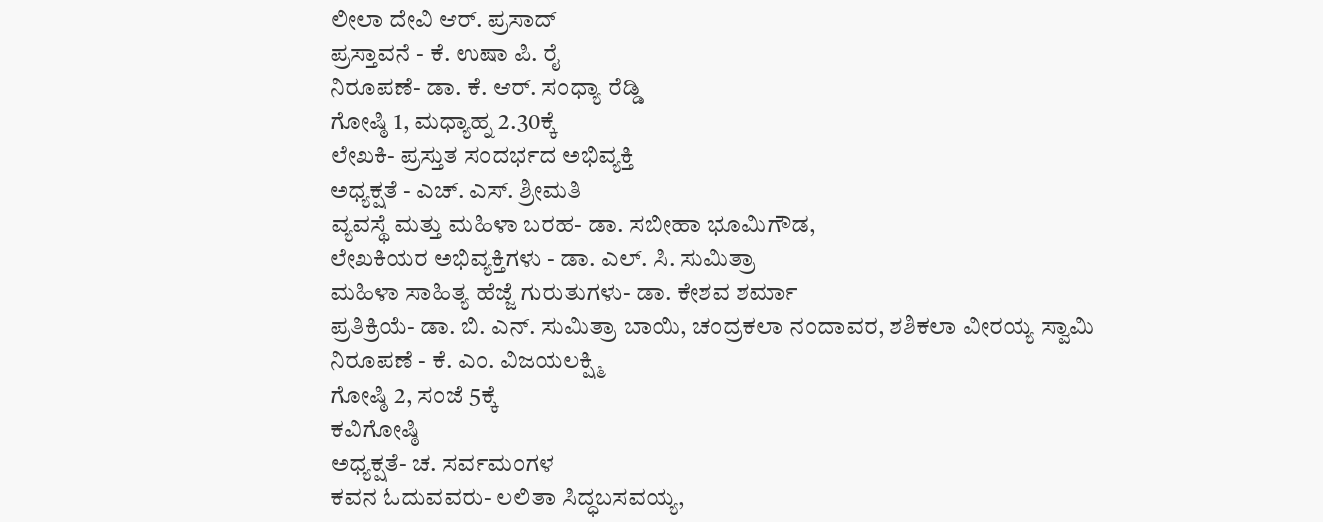ಲೀಲಾ ದೇವಿ ಆರ್. ಪ್ರಸಾದ್
ಪ್ರಸ್ತಾವನೆ - ಕೆ. ಉಷಾ ಪಿ. ರೈ
ನಿರೂಪಣೆ- ಡಾ. ಕೆ. ಆರ್. ಸಂಧ್ಯಾ ರೆಡ್ಡಿ
ಗೋಷ್ಠಿ 1, ಮಧ್ಯಾಹ್ನ 2.30ಕ್ಕೆ
ಲೇಖಕಿ- ಪ್ರಸ್ತುತ ಸಂದರ್ಭದ ಅಭಿವ್ಯಕ್ತಿ
ಅಧ್ಯಕ್ಷತೆ - ಎಚ್. ಎಸ್. ಶ್ರೀಮತಿ
ವ್ಯವಸ್ಥೆ ಮತ್ತು ಮಹಿಳಾ ಬರಹ- ಡಾ. ಸಬೀಹಾ ಭೂಮಿಗೌಡ,
ಲೇಖಕಿಯರ ಅಭಿವ್ಯಕ್ತಿಗಳು - ಡಾ. ಎಲ್. ಸಿ. ಸುಮಿತ್ರಾ
ಮಹಿಳಾ ಸಾಹಿತ್ಯ ಹೆಜ್ಜೆ ಗುರುತುಗಳು- ಡಾ. ಕೇಶವ ಶರ್ಮಾ
ಪ್ರತಿಕ್ರಿಯೆ- ಡಾ. ಬಿ. ಎನ್. ಸುಮಿತ್ರಾ ಬಾಯಿ, ಚಂದ್ರಕಲಾ ನಂದಾವರ, ಶಶಿಕಲಾ ವೀರಯ್ಯ ಸ್ವಾಮಿ
ನಿರೂಪಣೆ - ಕೆ. ಎಂ. ವಿಜಯಲಕ್ಷ್ಮಿ
ಗೋಷ್ಠಿ 2, ಸಂಜೆ 5ಕ್ಕೆ
ಕವಿಗೋಷ್ಠಿ
ಅಧ್ಯಕ್ಷತೆ- ಚ. ಸರ್ವಮಂಗಳ
ಕವನ ಓದುವವರು- ಲಲಿತಾ ಸಿದ್ಧಬಸವಯ್ಯ,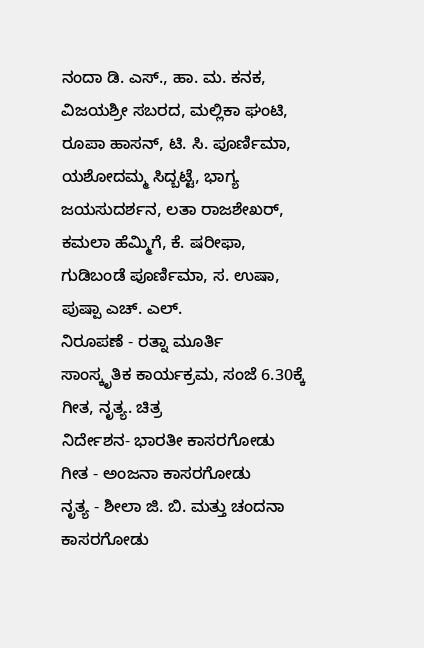ನಂದಾ ಡಿ. ಎಸ್., ಹಾ. ಮ. ಕನಕ, ವಿಜಯಶ್ರೀ ಸಬರದ, ಮಲ್ಲಿಕಾ ಘಂಟಿ, ರೂಪಾ ಹಾಸನ್, ಟಿ. ಸಿ. ಪೂರ್ಣಿಮಾ, ಯಶೋದಮ್ಮ ಸಿದ್ಬಟ್ಟೆ, ಭಾಗ್ಯ ಜಯಸುದರ್ಶನ, ಲತಾ ರಾಜಶೇಖರ್, ಕಮಲಾ ಹೆಮ್ಮಿಗೆ, ಕೆ. ಷರೀಫಾ, ಗುಡಿಬಂಡೆ ಪೂರ್ಣಿಮಾ, ಸ. ಉಷಾ, ಪುಷ್ಪಾ ಎಚ್. ಎಲ್.
ನಿರೂಪಣೆ - ರತ್ನಾ ಮೂರ್ತಿ
ಸಾಂಸ್ಕೃತಿಕ ಕಾರ್ಯಕ್ರಮ, ಸಂಜೆ 6.30ಕ್ಕೆ
ಗೀತ, ನೃತ್ಯ. ಚಿತ್ರ
ನಿರ್ದೇಶನ- ಭಾರತೀ ಕಾಸರಗೋಡು
ಗೀತ - ಅಂಜನಾ ಕಾಸರಗೋಡು
ನೃತ್ಯ - ಶೀಲಾ ಜಿ. ಬಿ. ಮತ್ತು ಚಂದನಾ ಕಾಸರಗೋಡು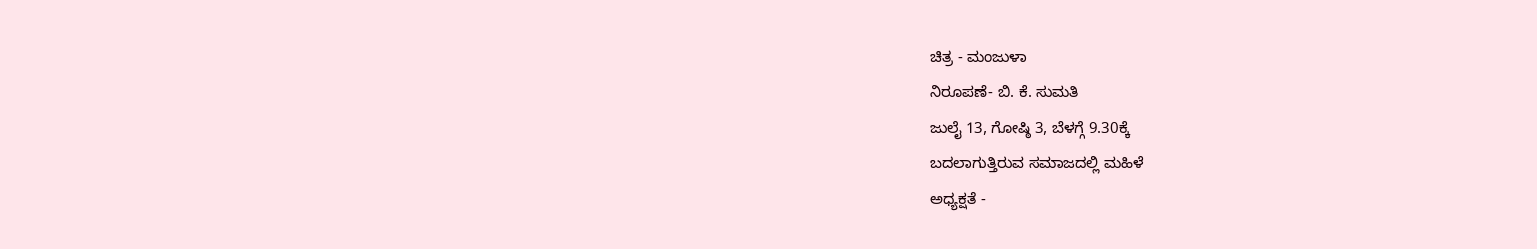ಚಿತ್ರ - ಮಂಜುಳಾ
ನಿರೂಪಣೆ- ಬಿ. ಕೆ. ಸುಮತಿ
ಜುಲೈ 13, ಗೋಷ್ಠಿ 3, ಬೆಳಗ್ಗೆ 9.30ಕ್ಕೆ
ಬದಲಾಗುತ್ತಿರುವ ಸಮಾಜದಲ್ಲಿ ಮಹಿಳೆ
ಅಧ್ಯಕ್ಷತೆ -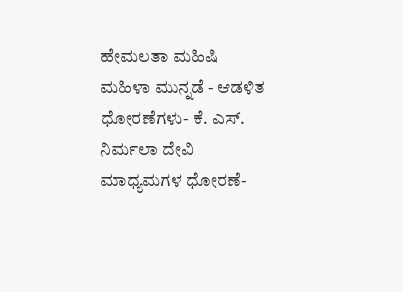ಹೇಮಲತಾ ಮಹಿಷಿ
ಮಹಿಳಾ ಮುನ್ನಡೆ - ಆಡಳಿತ ಧೋರಣೆಗಳು- ಕೆ. ಎಸ್. ನಿರ್ಮಲಾ ದೇವಿ
ಮಾಧ್ಯಮಗಳ ಧೋರಣೆ-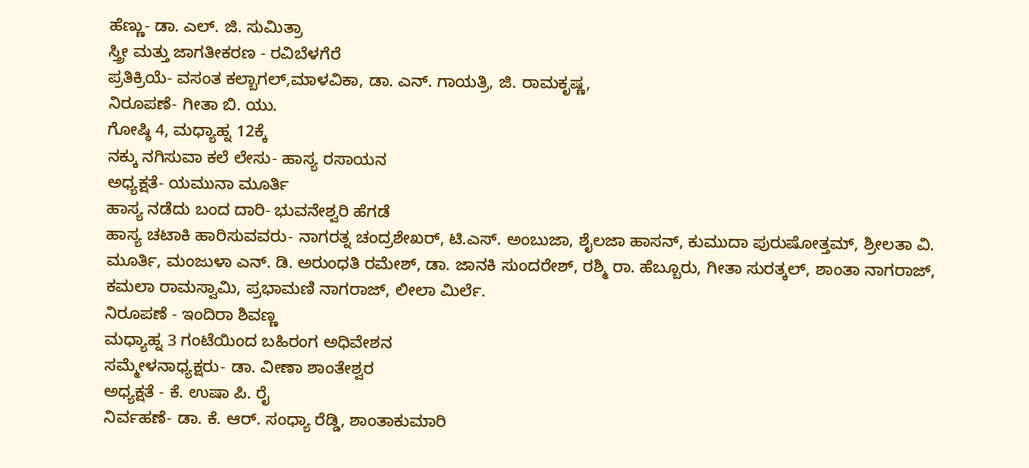ಹೆಣ್ಣು- ಡಾ. ಎಲ್. ಜಿ. ಸುಮಿತ್ರಾ
ಸ್ತ್ರೀ ಮತ್ತು ಜಾಗತೀಕರಣ - ರವಿಬೆಳಗೆರೆ
ಪ್ರತಿಕ್ರಿಯೆ- ವಸಂತ ಕಲ್ಬಾಗಲ್,ಮಾಳವಿಕಾ, ಡಾ. ಎನ್. ಗಾಯತ್ರಿ, ಜಿ. ರಾಮಕೃಷ್ಣ,
ನಿರೂಪಣೆ- ಗೀತಾ ಬಿ. ಯು.
ಗೋಷ್ಠಿ 4, ಮಧ್ಯಾಹ್ನ 12ಕ್ಕೆ
ನಕ್ಕು ನಗಿಸುವಾ ಕಲೆ ಲೇಸು- ಹಾಸ್ಯ ರಸಾಯನ
ಅಧ್ಯಕ್ಷತೆ- ಯಮುನಾ ಮೂರ್ತಿ
ಹಾಸ್ಯ ನಡೆದು ಬಂದ ದಾರಿ- ಭುವನೇಶ್ವರಿ ಹೆಗಡೆ
ಹಾಸ್ಯ ಚಟಾಕಿ ಹಾರಿಸುವವರು- ನಾಗರತ್ನ ಚಂದ್ರಶೇಖರ್, ಟಿ.ಎಸ್. ಅಂಬುಜಾ, ಶೈಲಜಾ ಹಾಸನ್, ಕುಮುದಾ ಪುರುಷೋತ್ತಮ್, ಶ್ರೀಲತಾ ವಿ. ಮೂರ್ತಿ, ಮಂಜುಳಾ ಎನ್. ಡಿ. ಅರುಂಧತಿ ರಮೇಶ್, ಡಾ. ಜಾನಕಿ ಸುಂದರೇಶ್, ರಶ್ಮಿ ರಾ. ಹೆಬ್ಬೂರು, ಗೀತಾ ಸುರತ್ಕಲ್, ಶಾಂತಾ ನಾಗರಾಜ್, ಕಮಲಾ ರಾಮಸ್ವಾಮಿ, ಪ್ರಭಾಮಣಿ ನಾಗರಾಜ್, ಲೀಲಾ ಮಿರ್ಲೆ.
ನಿರೂಪಣೆ - ಇಂದಿರಾ ಶಿವಣ್ಣ
ಮಧ್ಯಾಹ್ನ 3 ಗಂಟೆಯಿಂದ ಬಹಿರಂಗ ಅಧಿವೇಶನ
ಸಮ್ಮೇಳನಾಧ್ಯಕ್ಷರು- ಡಾ. ವೀಣಾ ಶಾಂತೇಶ್ವರ
ಅಧ್ಯಕ್ಷತೆ - ಕೆ. ಉಷಾ ಪಿ. ರೈ
ನಿರ್ವಹಣೆ- ಡಾ. ಕೆ. ಆರ್. ಸಂಧ್ಯಾ ರೆಡ್ಡಿ, ಶಾಂತಾಕುಮಾರಿ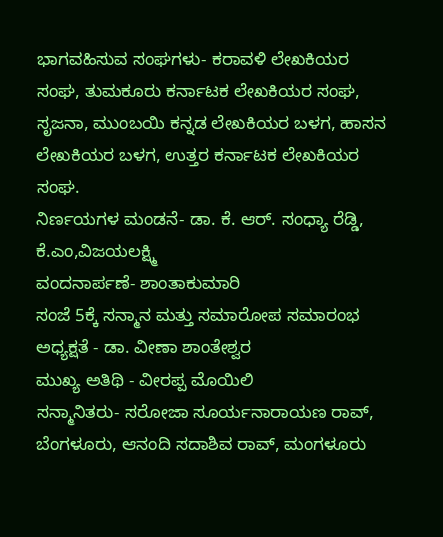ಭಾಗವಹಿಸುವ ಸಂಘಗಳು- ಕರಾವಳಿ ಲೇಖಕಿಯರ ಸಂಘ, ತುಮಕೂರು ಕರ್ನಾಟಕ ಲೇಖಕಿಯರ ಸಂಘ, ಸೃಜನಾ, ಮುಂಬಯಿ ಕನ್ನಡ ಲೇಖಕಿಯರ ಬಳಗ, ಹಾಸನ ಲೇಖಕಿಯರ ಬಳಗ, ಉತ್ತರ ಕರ್ನಾಟಕ ಲೇಖಕಿಯರ ಸಂಘ.
ನಿರ್ಣಯಗಳ ಮಂಡನೆ- ಡಾ. ಕೆ. ಆರ್. ಸಂಧ್ಯಾ ರೆಡ್ಡಿ, ಕೆ.ಎಂ,ವಿಜಯಲಕ್ಷ್ಮಿ
ವಂದನಾರ್ಪಣೆ- ಶಾಂತಾಕುಮಾರಿ
ಸಂಜೆ 5ಕ್ಕೆ ಸನ್ಮಾನ ಮತ್ತು ಸಮಾರೋಪ ಸಮಾರಂಭ
ಅಧ್ಯಕ್ಷತೆ - ಡಾ. ವೀಣಾ ಶಾಂತೇಶ್ವರ
ಮುಖ್ಯ ಅತಿಥಿ - ವೀರಪ್ಪ ಮೊಯಿಲಿ
ಸನ್ಮಾನಿತರು- ಸರೋಜಾ ಸೂರ್ಯನಾರಾಯಣ ರಾವ್, ಬೆಂಗಳೂರು, ಆನಂದಿ ಸದಾಶಿವ ರಾವ್, ಮಂಗಳೂರು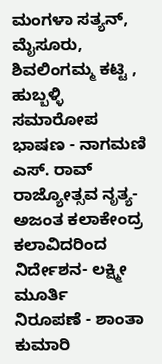ಮಂಗಳಾ ಸತ್ಯನ್, ಮೈಸೂರು, ಶಿವಲಿಂಗಮ್ಮ ಕಟ್ಟಿ , ಹುಬ್ಬಳ್ಳಿ
ಸಮಾರೋಪ ಭಾಷಣ - ನಾಗಮಣಿ ಎಸ್. ರಾವ್
ರಾಜ್ಯೋತ್ಸವ ನೃತ್ಯ- ಅಜಂತ ಕಲಾಕೇಂದ್ರ ಕಲಾವಿದರಿಂದ
ನಿರ್ದೇಶನ- ಲಕ್ಷ್ಮೀ ಮೂರ್ತಿ
ನಿರೂಪಣೆ - ಶಾಂತಾ ಕುಮಾರಿ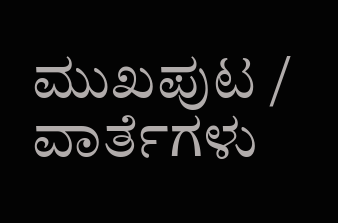ಮುಖಪುಟ / ವಾರ್ತೆಗಳು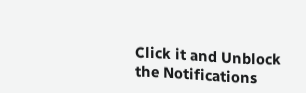Click it and Unblock the Notifications